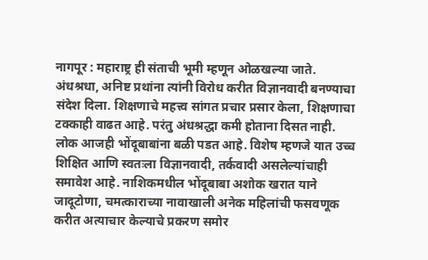नागपूर : महाराष्ट्र ही संताची भूमी म्हणून ओळखल्या जाते. अंधश्रधा, अनिष्ट प्रथांना त्यांनी विरोध करीत विज्ञानवादी बनण्याचा संदेश दिला. शिक्षणाचे महत्त्व सांगत प्रचार प्रसार केला, शिक्षणाचा टक्काही वाढत आहे. परंतु अंधश्रद्धा कमी होताना दिसत नाही. लोक आजही भोंदूबाबांना बळी पडत आहे. विशेष म्हणजे यात उच्च शिक्षित आणि स्वतःला विज्ञानवादी, तर्कवादी असलेल्यांचाही समावेश आहे. नाशिकमधील भोंदूबाबा अशोक खरात याने जादूटोणा, चमत्काराच्या नावाखाली अनेक महिलांची फसवणूक करीत अत्याचार केल्याचे प्रकरण समोर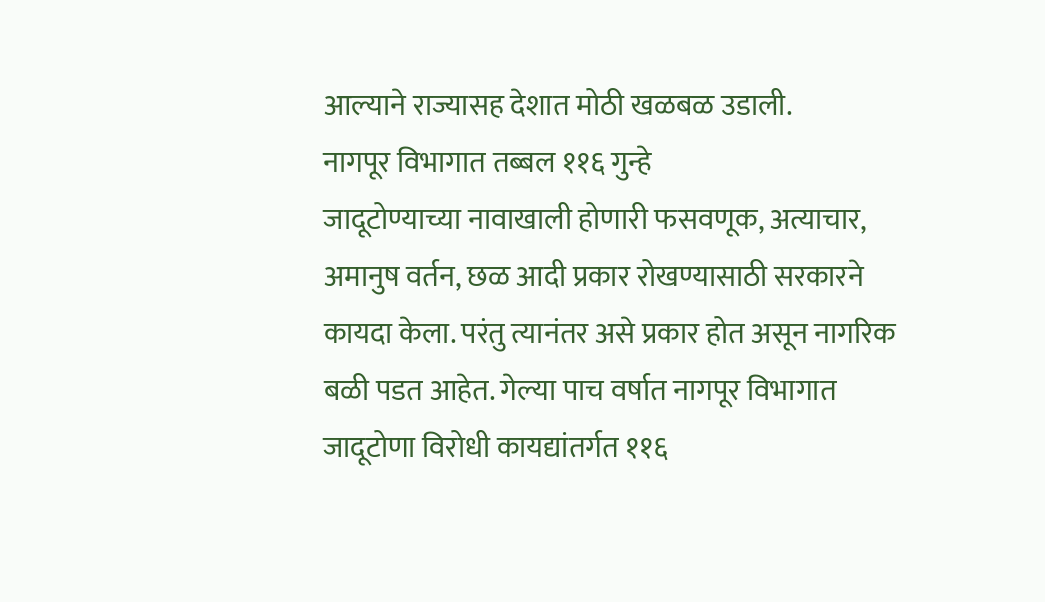आल्याने राज्यासह देशात मोठी खळबळ उडाली.
नागपूर विभागात तब्बल ११६ गुन्हे
जादूटोण्याच्या नावाखाली होणारी फसवणूक, अत्याचार, अमानुष वर्तन, छळ आदी प्रकार रोखण्यासाठी सरकारने कायदा केला. परंतु त्यानंतर असे प्रकार होत असून नागरिक बळी पडत आहेत. गेल्या पाच वर्षात नागपूर विभागात जादूटोणा विरोधी कायद्यांतर्गत ११६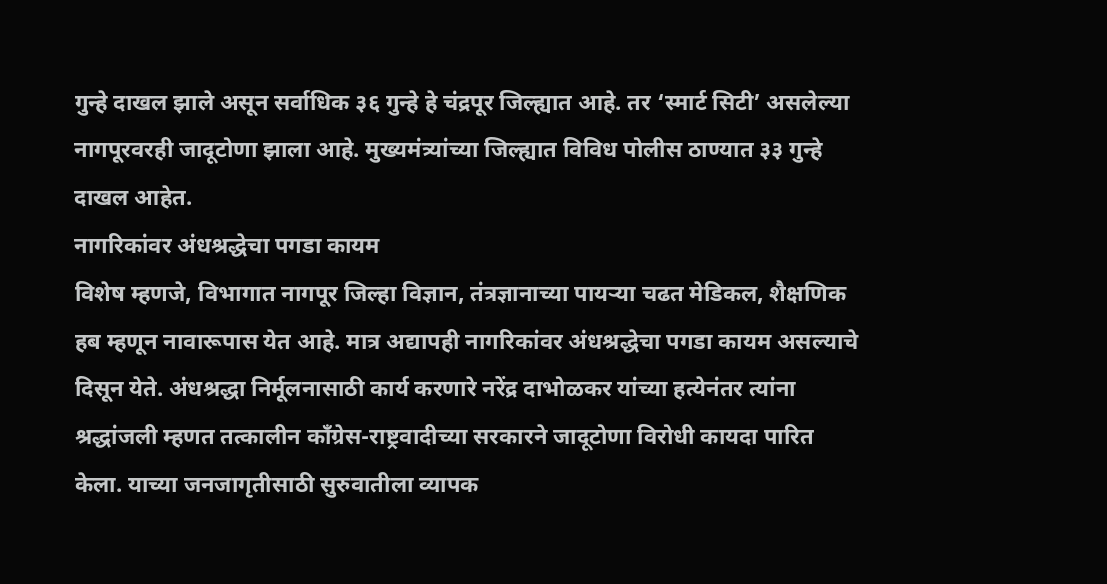गुन्हे दाखल झाले असून सर्वाधिक ३६ गुन्हे हे चंद्रपूर जिल्ह्यात आहे. तर ‘स्मार्ट सिटी’ असलेल्या नागपूरवरही जादूटोणा झाला आहे. मुख्यमंत्र्यांच्या जिल्ह्यात विविध पोलीस ठाण्यात ३३ गुन्हे दाखल आहेत.
नागरिकांवर अंधश्रद्धेचा पगडा कायम
विशेष म्हणजे, विभागात नागपूर जिल्हा विज्ञान, तंत्रज्ञानाच्या पायऱ्या चढत मेडिकल, शैक्षणिक हब म्हणून नावारूपास येत आहे. मात्र अद्यापही नागरिकांवर अंधश्रद्धेचा पगडा कायम असल्याचे दिसून येते. अंधश्रद्धा निर्मूलनासाठी कार्य करणारे नरेंद्र दाभोळकर यांच्या हत्येनंतर त्यांना श्रद्धांजली म्हणत तत्कालीन काँग्रेस-राष्ट्रवादीच्या सरकारने जादूटोणा विरोधी कायदा पारित केला. याच्या जनजागृतीसाठी सुरुवातीला व्यापक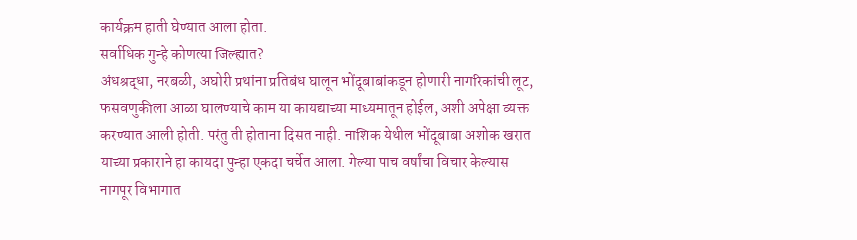कार्यक्रम हाती घेण्यात आला होता.
सर्वाधिक गुन्हे कोणत्या जिल्ह्यात?
अंधश्रद्धा, नरबळी, अघोरी प्रथांना प्रतिबंध घालून भोंदूबाबांकडून होणारी नागरिकांची लूट, फसवणुकीला आळा घालण्याचे काम या कायद्याच्या माध्यमातून होईल, अशी अपेक्षा व्यक्त करण्यात आली होती. परंतु ती होताना दिसत नाही. नाशिक येथील भोंदूबाबा अशोक खरात याच्या प्रकाराने हा कायदा पुन्हा एकदा चर्चेत आला. गेल्या पाच वर्षांचा विचार केल्यास नागपूर विभागात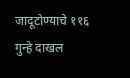जादूटोण्याचे ११६ गुन्हे दाखल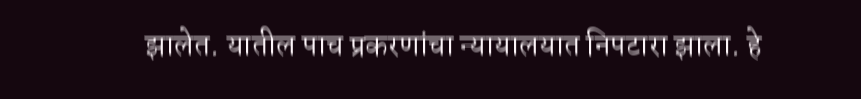झालेत. यातील पाच प्रकरणांचा न्यायालयात निपटारा झाला. हे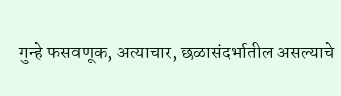गुन्हे फसवणूक, अत्याचार, छळासंदर्भातील असल्याचे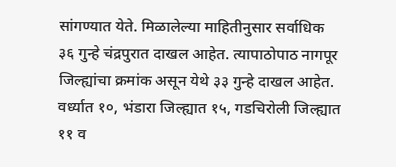सांगण्यात येते. मिळालेल्या माहितीनुसार सर्वाधिक ३६ गुन्हे चंद्रपुरात दाखल आहेत. त्यापाठोपाठ नागपूर जिल्ह्यांचा क्रमांक असून येथे ३३ गुन्हे दाखल आहेत. वर्ध्यात १०, भंडारा जिल्ह्यात १५, गडचिरोली जिल्ह्यात ११ व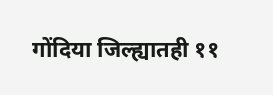गोंदिया जिल्ह्यातही ११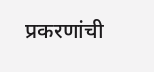प्रकरणांची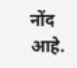नोंद आहे.